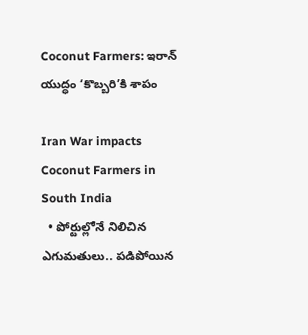Coconut Farmers: ఇరాన్ యుద్ధం ‘కొబ్బరి’కి శాపం

Iran War impacts Coconut Farmers in South India
  • పోర్టుల్లోనే నిలిచిన ఎగుమతులు.. పడిపోయిన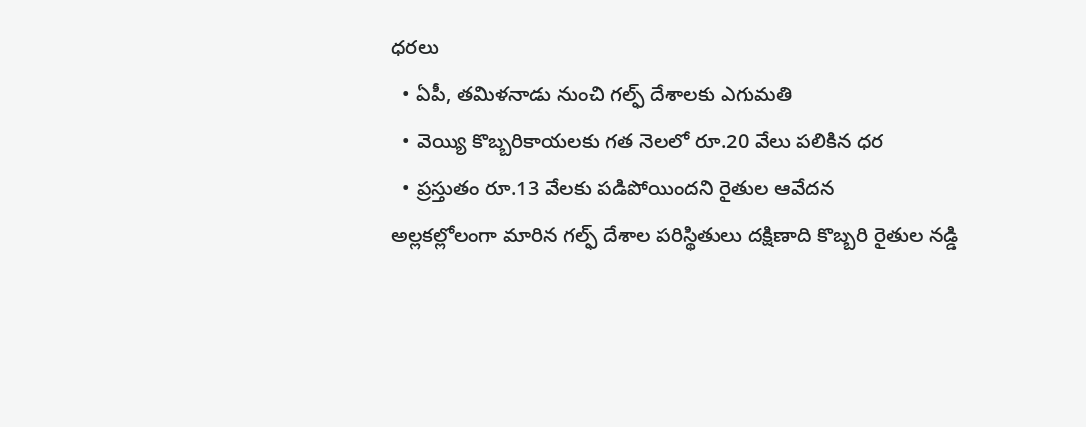ధరలు
  • ఏపీ, తమిళనాడు నుంచి గల్ఫ్ దేశాలకు ఎగుమతి
  • వెయ్యి కొబ్బరికాయలకు గత నెలలో రూ.20 వేలు పలికిన ధర
  • ప్రస్తుతం రూ.13 వేలకు పడిపోయిందని రైతుల ఆవేదన
అల్లకల్లోలంగా మారిన గల్ఫ్ దేశాల పరిస్థితులు దక్షిణాది కొబ్బరి రైతుల నడ్డి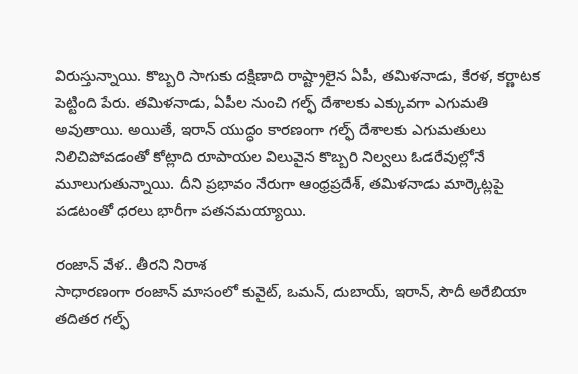విరుస్తున్నాయి. కొబ్బరి సాగుకు దక్షిణాది రాష్ట్రాలైన ఏపీ, తమిళనాడు, కేరళ, కర్ణాటక పెట్టింది పేరు. తమిళనాడు, ఏపీల నుంచి గల్ఫ్‌ దేశాలకు ఎక్కువగా ఎగుమతి అవుతాయి. అయితే, ఇరాన్ యుద్ధం కారణంగా గల్ఫ్ దేశాలకు ఎగుమతులు నిలిచిపోవడంతో కోట్లాది రూపాయల విలువైన కొబ్బరి నిల్వలు ఓడరేవుల్లోనే మూలుగుతున్నాయి. దీని ప్రభావం నేరుగా ఆంధ్రప్రదేశ్, తమిళనాడు మార్కెట్లపై పడటంతో ధరలు భారీగా పతనమయ్యాయి.

రంజాన్ వేళ.. తీరని నిరాశ
సాధారణంగా రంజాన్ మాసంలో కువైట్, ఒమన్, దుబాయ్, ఇరాన్, సౌదీ అరేబియా తదితర గల్ఫ్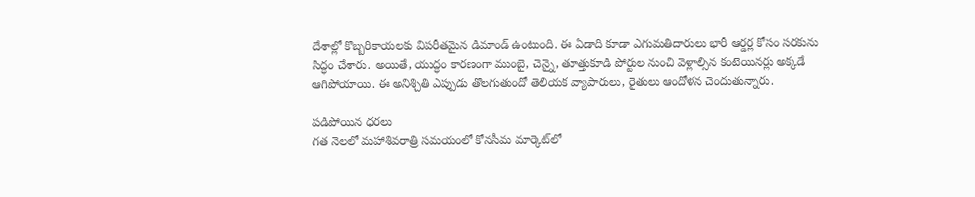దేశాల్లో కొబ్బరికాయలకు విపరీతమైన డిమాండ్ ఉంటుంది. ఈ ఏడాది కూడా ఎగుమతిదారులు భారీ ఆర్డర్ల కోసం సరకును సిద్ధం చేశారు. అయితే, యుద్ధం కారణంగా ముంబై, చెన్నై, తూత్తుకూడి పోర్టుల నుంచి వెళ్లాల్సిన కంటెయినర్లు అక్కడే ఆగిపోయాయి. ఈ అనిశ్చితి ఎప్పుడు తొలగుతుందో తెలియక వ్యాపారులు, రైతులు ఆందోళన చెందుతున్నారు.

పడిపోయిన ధరలు
గత నెలలో మహాశివరాత్రి సమయంలో కోనసీమ మార్కెట్‌లో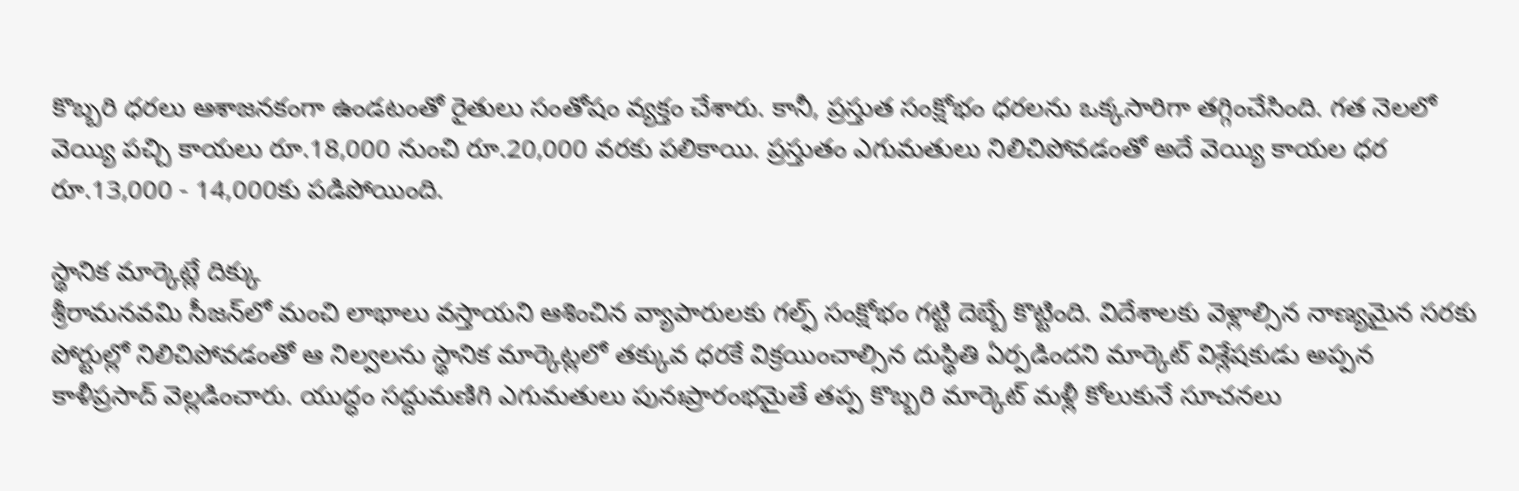కొబ్బరి ధరలు ఆశాజనకంగా ఉండటంతో రైతులు సంతోషం వ్యక్తం చేశారు. కానీ, ప్రస్తుత సంక్షోభం ధరలను ఒక్కసారిగా తగ్గించేసింది. గత నెలలో వెయ్యి పచ్చి కాయలు రూ.18,000 నుంచి రూ.20,000 వరకు పలికాయి. ప్రస్తుతం ఎగుమతులు నిలిచిపోవడంతో అదే వెయ్యి కాయల ధర రూ.13,000 - 14,000కు పడిపోయింది.

స్థానిక మార్కెట్లే దిక్కు
శ్రీరామనవమి సీజన్‌లో మంచి లాభాలు వస్తాయని ఆశించిన వ్యాపారులకు గల్ఫ్ సంక్షోభం గట్టి దెబ్బే కొట్టింది. విదేశాలకు వెళ్లాల్సిన నాణ్యమైన సరకు పోర్టుల్లో నిలిచిపోవడంతో ఆ నిల్వలను స్థానిక మార్కెట్లలో తక్కువ ధరకే విక్రయించాల్సిన దుస్థితి ఏర్పడిందని మార్కెట్ విశ్లేషకుడు అప్పన కాళీప్రసాద్ వెల్లడించారు. యుద్ధం సద్దుమణిగి ఎగుమతులు పునఃప్రారంభమైతే తప్ప కొబ్బరి మార్కెట్ మళ్లీ కోలుకునే సూచనలు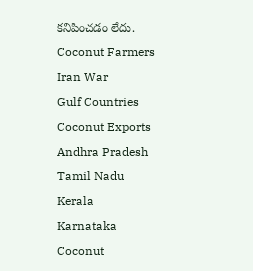కనిపించడం లేదు.
Coconut Farmers
Iran War
Gulf Countries
Coconut Exports
Andhra Pradesh
Tamil Nadu
Kerala
Karnataka
Coconut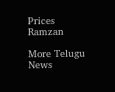Prices
Ramzan

More Telugu News